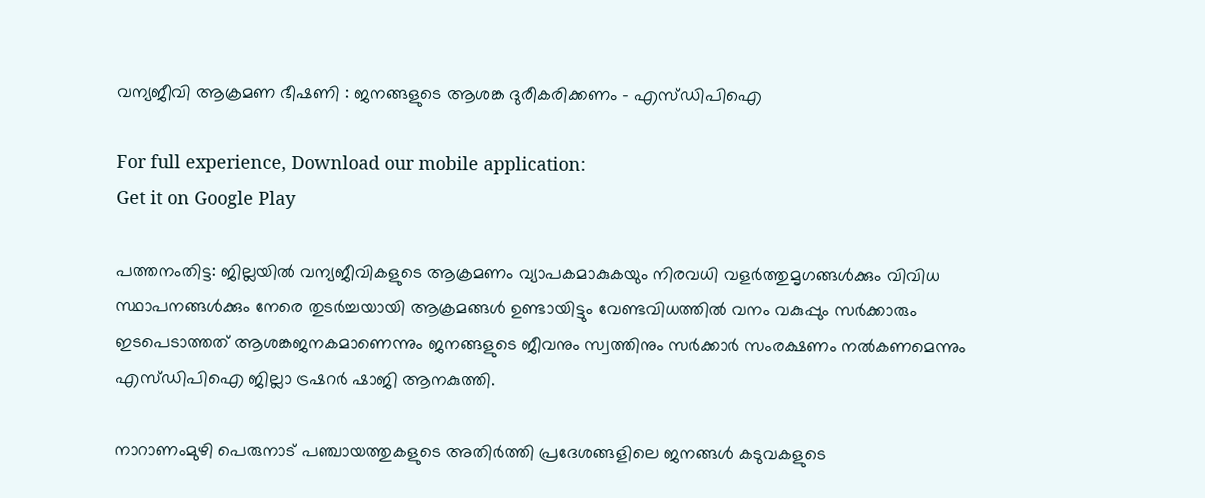വന്യജീവി ആക്രമണ ഭീഷണി : ജനങ്ങളുടെ ആശങ്ക ദുരീകരിക്കണം – എസ്ഡിപിഐ

For full experience, Download our mobile application:
Get it on Google Play

പത്തനംതിട്ട: ജില്ലയിൽ വന്യജീവികളുടെ ആക്രമണം വ്യാപകമാകുകയും നിരവധി വളർത്തുമൃഗങ്ങൾക്കും വിവിധ സ്ഥാപനങ്ങൾക്കും നേരെ തുടർച്ചയായി ആക്രമങ്ങൾ ഉണ്ടായിട്ടും വേണ്ടവിധത്തിൽ വനം വകുപ്പും സർക്കാരും ഇടപെടാത്തത് ആശങ്കജനകമാണെന്നും ജനങ്ങളുടെ ജീവനും സ്വത്തിനും സർക്കാർ സംരക്ഷണം നൽകണമെന്നും എസ്ഡിപിഐ ജില്ലാ ട്രഷറർ ഷാജി ആനകുത്തി.

നാറാണംമുഴി പെരുനാട് പഞ്ചായത്തുകളുടെ അതിർത്തി പ്രദേശങ്ങളിലെ ജനങ്ങൾ കടുവകളുടെ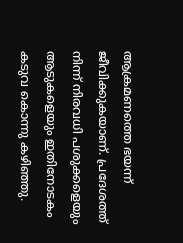ആക്രമണത്തെ ഭയന്ന് ജീവിക്കുകയാണ്. പ്രദേശത്ത് നിന്ന് നിരവധി പശുക്കളെയും ആടുകളെയും ഇതിനോടകം കടുവ കൊന്നു കഴിഞ്ഞു.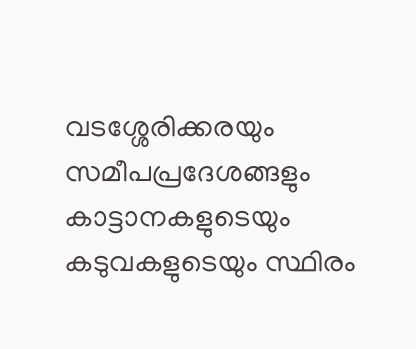വടശ്ശേരിക്കരയും സമീപപ്രദേശങ്ങളും കാട്ടാനകളുടെയും കടുവകളുടെയും സ്ഥിരം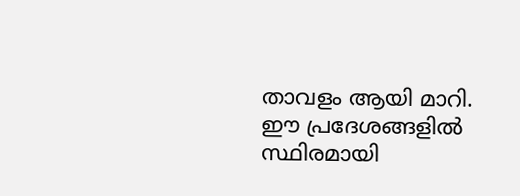താവളം ആയി മാറി. ഈ പ്രദേശങ്ങളിൽ സ്ഥിരമായി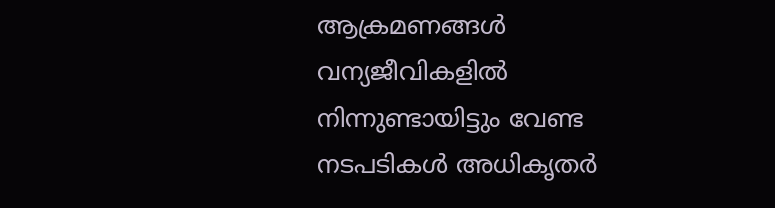ആക്രമണങ്ങൾ വന്യജീവികളിൽ നിന്നുണ്ടായിട്ടും വേണ്ട നടപടികൾ അധികൃതർ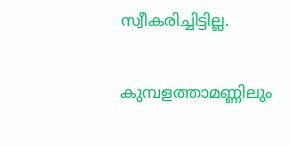സ്വീകരിച്ചിട്ടില്ല.

കുമ്പളത്താമണ്ണിലും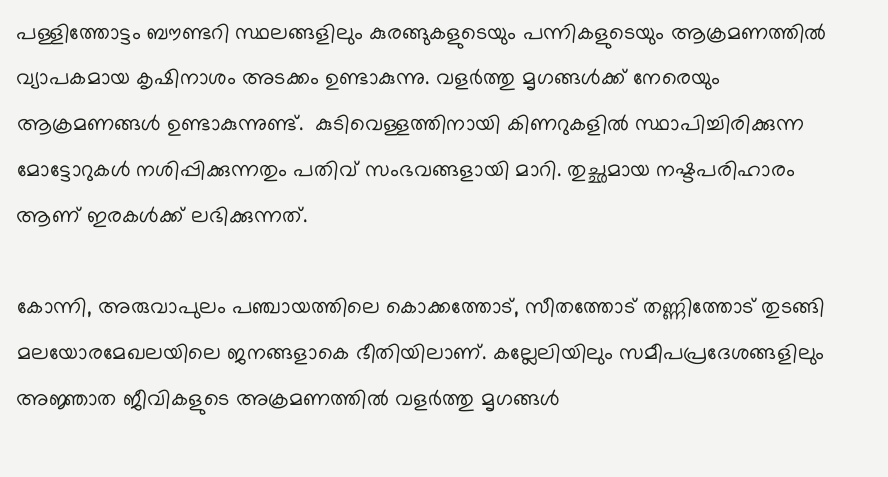പള്ളിത്തോട്ടം ബൗണ്ടറി സ്ഥലങ്ങളിലും കുരങ്ങുകളുടെയും പന്നികളുടെയും ആക്രമണത്തിൽ വ്യാപകമായ കൃഷിനാശം അടക്കം ഉണ്ടാകുന്നു. വളർത്തു മൃഗങ്ങൾക്ക് നേരെയും ആക്രമണങ്ങൾ ഉണ്ടാകുന്നുണ്ട്.  കുടിവെള്ളത്തിനായി കിണറുകളിൽ സ്ഥാപിച്ചിരിക്കുന്ന മോട്ടോറുകൾ നശിപ്പിക്കുന്നതും പതിവ് സംഭവങ്ങളായി മാറി. തുച്ഛമായ നഷ്ടപരിഹാരം ആണ് ഇരകൾക്ക് ലഭിക്കുന്നത്.

കോന്നി, അരുവാപുലം പഞ്ചായത്തിലെ കൊക്കത്തോട്, സീതത്തോട് തണ്ണിത്തോട് തുടങ്ങി മലയോരമേഖലയിലെ ജനങ്ങളാകെ ഭീതിയിലാണ്. കല്ലേലിയിലും സമീപപ്രദേശങ്ങളിലും അജ്ഞാത ജീവികളുടെ അക്രമണത്തിൽ വളർത്തു മൃഗങ്ങൾ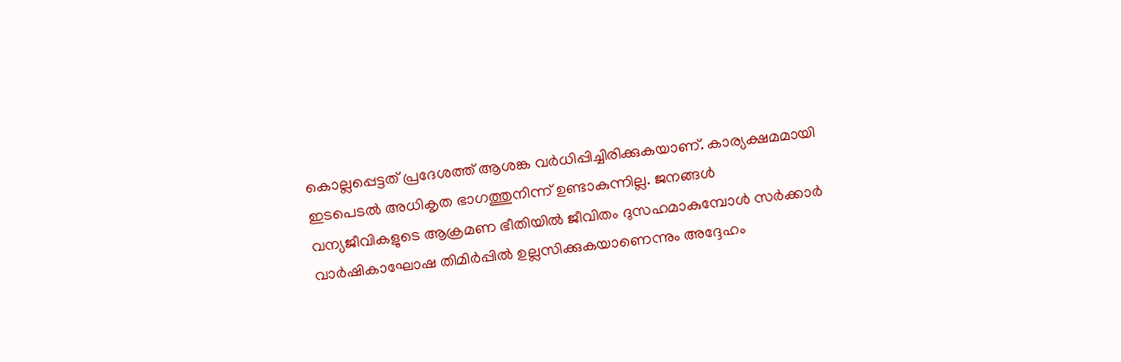കൊല്ലപ്പെട്ടത് പ്രദേശത്ത് ആശങ്ക വർധിപ്പിച്ചിരിക്കുകയാണ്. കാര്യക്ഷമമായി ഇടപെടൽ അധികൃത ഭാഗത്തുനിന്ന് ഉണ്ടാകുന്നില്ല. ജനങ്ങൾ വന്യജീവികളുടെ ആക്രമണ ഭീതിയിൽ ജീവിതം ദുസഹമാകുമ്പോൾ സർക്കാർ വാർഷികാഘോഷ തിമിർപ്പിൽ ഉല്ലസിക്കുകയാണെന്നും അദ്ദേഹം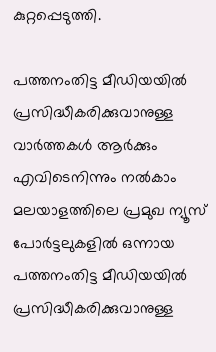കുറ്റപ്പെടുത്തി.

പത്തനംതിട്ട മീഡിയയില്‍ പ്രസിദ്ധീകരിക്കുവാനുള്ള വാര്‍ത്തകള്‍ ആര്‍ക്കും എവിടെനിന്നും നല്‍കാം
മലയാളത്തിലെ പ്രമുഖ ന്യൂസ് പോര്‍ട്ടലുകളില്‍ ഒന്നായ പത്തനംതിട്ട മീഡിയയില്‍ പ്രസിദ്ധീകരിക്കുവാനുള്ള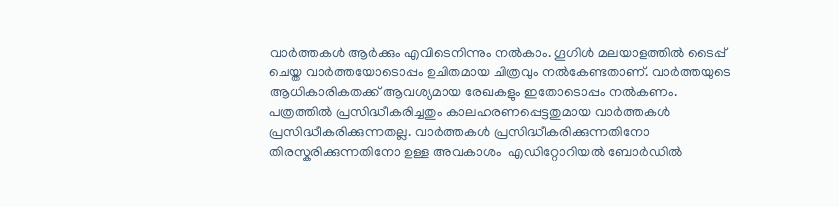വാര്‍ത്തകള്‍ ആര്‍ക്കും എവിടെനിന്നും നല്‍കാം. ഗൂഗിള്‍ മലയാളത്തില്‍ ടൈപ്പ് ചെയ്ത വാര്‍ത്തയോടൊപ്പം ഉചിതമായ ചിത്രവും നല്‍കേണ്ടതാണ്. വാര്‍ത്തയുടെ ആധികാരികതക്ക് ആവശ്യമായ രേഖകളും ഇതോടൊപ്പം നല്‍കണം. പത്രത്തില്‍ പ്രസിദ്ധീകരിച്ചതും കാലഹരണപ്പെട്ടതുമായ വാര്‍ത്തകള്‍ പ്രസിദ്ധീകരിക്കുന്നതല്ല. വാര്‍ത്തകള്‍ പ്രസിദ്ധീകരിക്കുന്നതിനോ തിരസ്കരിക്കുന്നതിനോ ഉള്ള അവകാശം  എഡിറ്റോറിയല്‍ ബോര്‍ഡില്‍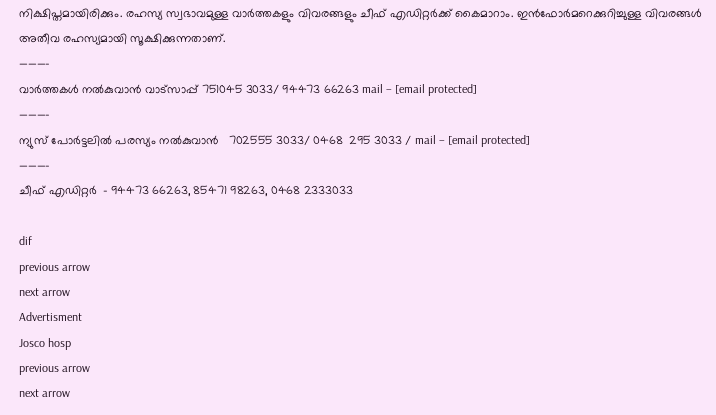നിക്ഷിപ്തമായിരിക്കും. രഹസ്യ സ്വഭാവമുള്ള വാര്‍ത്തകളും വിവരങ്ങളും ചീഫ് എഡിറ്റര്‍ക്ക് കൈമാറാം. ഇന്‍ഫോര്‍മറെക്കുറിച്ചുള്ള വിവരങ്ങള്‍ അതീവ രഹസ്യമായി സൂക്ഷിക്കുന്നതാണ്.
———–
വാര്‍ത്തകള്‍ നല്‍കുവാന്‍ വാട്സാപ്പ് 751045 3033/ 94473 66263 mail – [email protected]
———–
ന്യുസ് പോര്‍ട്ടലില്‍ പരസ്യം നല്‍കുവാന്‍   702555 3033/ 0468  295 3033 / mail – [email protected]
———-
ചീഫ് എഡിറ്റര്‍  – 94473 66263, 85471 98263, 0468 2333033

dif
previous arrow
next arrow
Advertisment
Josco hosp
previous arrow
next arrow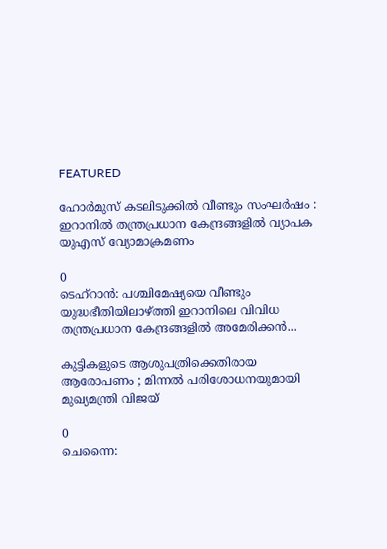FEATURED

ഹോർമുസ് കടലിടുക്കിൽ വീണ്ടും സംഘർഷം : ഇറാനിൽ തന്ത്രപ്രധാന കേന്ദ്രങ്ങളിൽ വ്യാപക യുഎസ് വ്യോമാക്രമണം

0
ടെഹ്‌റാൻ: പശ്ചിമേഷ്യയെ വീണ്ടും യുദ്ധഭീതിയിലാഴ്ത്തി ഇറാനിലെ വിവിധ തന്ത്രപ്രധാന കേന്ദ്രങ്ങളിൽ അമേരിക്കൻ...

കുട്ടികളുടെ ആശുപത്രിക്കെതിരായ ആരോപണം ; മിന്നൽ പരിശോധനയുമായി മുഖ്യമന്ത്രി വിജയ്

0
ചെന്നൈ: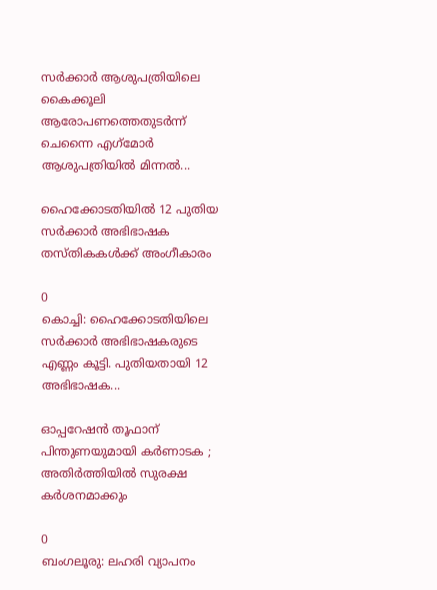സര്‍ക്കാര്‍ ആശുപത്രിയിലെ കൈക്കൂലി ആരോപണത്തെതുടര്‍ന്ന് ചെന്നൈ എഗ്‌മോര്‍ ആശുപത്രിയില്‍ മിന്നല്‍...

ഹൈക്കോടതിയിൽ 12 പുതിയ സർക്കാർ അഭിഭാഷക തസ്തികകൾക്ക് അംഗീകാരം

0
കൊച്ചി: ഹൈക്കോടതിയിലെ സര്‍ക്കാര്‍ അഭിഭാഷകരുടെ എണ്ണം കൂട്ടി. പുതിയതായി 12 അഭിഭാഷക...

ഓപ്പറേഷൻ തൂഫാന് പിന്തുണയുമായി കർണാടക ; അതിർത്തിയിൽ സുരക്ഷ കർശനമാക്കും

0
ബംഗലൂരു: ലഹരി വ്യാപനം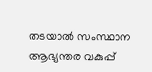തടയാല്‍ സംസ്ഥാന ആഭ്യന്തര വകുപ്പ്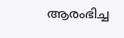ആരംഭിച്ച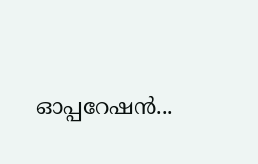ഓപ്പറേഷന്‍...